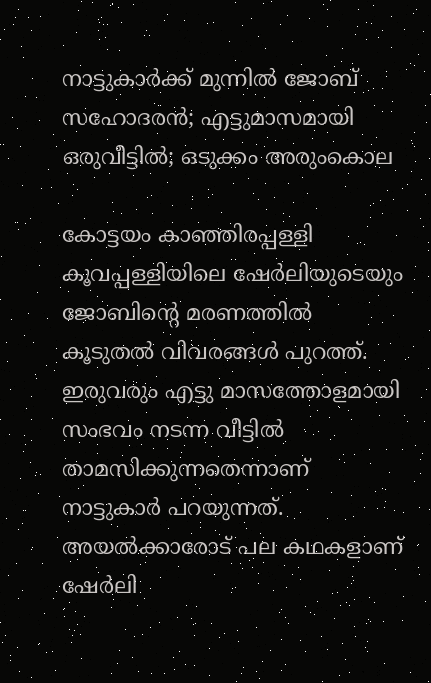നാട്ടുകാര്‍ക്ക് മുന്നില്‍ ജോബ് സഹോദരന്‍; എട്ടുമാസമായി ഒരുവീട്ടില്‍; ഒടുക്കം അരുംകൊല

കോട്ടയം കാഞ്ഞിരപ്പള്ളി കൂവപ്പള്ളിയിലെ ഷേര്‍ലിയുടെയും ജോബിന്‍റെ മരണത്തില്‍ കൂടുതല്‍ വിവരങ്ങള്‍ പുറത്ത്. ഇരുവരും എട്ടു മാസത്തോളമായി സംഭവം നടന്ന വീട്ടില്‍ താമസിക്കുന്നതെന്നാണ് നാട്ടുകാര്‍ പറയുന്നത്. അയല്‍ക്കാരോട് പല കഥകളാണ് ഷേര്‍ലി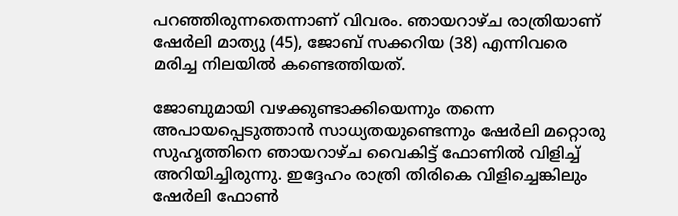പറഞ്ഞിരുന്നതെന്നാണ് വിവരം. ഞായറാഴ്ച രാത്രിയാണ് ഷേർലി മാത്യു (45), ജോബ് സക്കറിയ (38) എന്നിവരെ മരിച്ച നിലയില്‍ കണ്ടെത്തിയത്.

ജോബുമായി വഴക്കുണ്ടാക്കിയെന്നും തന്നെ അപായപ്പെടുത്താൻ സാധ്യതയുണ്ടെന്നും ഷേർലി മറ്റൊരു സുഹൃത്തിനെ ഞായറാഴ്ച വൈകിട്ട് ഫോണിൽ വിളിച്ച് അറിയിച്ചിരുന്നു. ഇദ്ദേഹം രാത്രി തിരികെ വിളിച്ചെങ്കിലും ഷേർലി ഫോൺ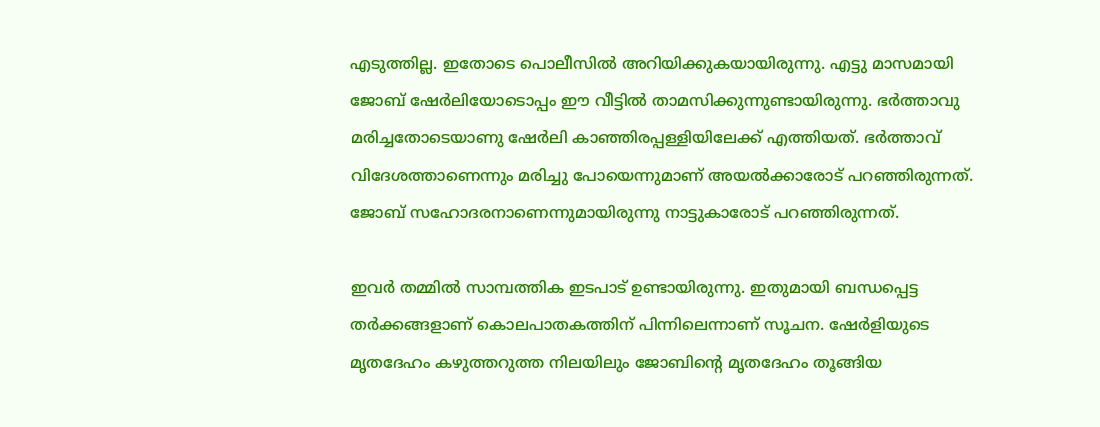എടുത്തില്ല. ഇതോടെ പൊലീസിൽ അറിയിക്കുകയായിരുന്നു. എട്ടു മാസമായി ജോബ് ഷേർലിയോടൊപ്പം ഈ വീട്ടിൽ താമസിക്കുന്നുണ്ടായിരുന്നു. ഭർത്താവു മരിച്ചതോടെയാണു ഷേർലി കാഞ്ഞിരപ്പള്ളിയിലേക്ക് എത്തിയത്. ഭര്‍ത്താവ് വിദേശത്താണെന്നും മരിച്ചു പോയെന്നുമാണ് അയല്‍ക്കാരോട് പറഞ്ഞിരുന്നത്. ജോബ് സഹോദരനാണെന്നുമായിരുന്നു നാട്ടുകാരോട് പറഞ്ഞിരുന്നത്.

ഇവർ തമ്മിൽ സാമ്പത്തിക ഇടപാട് ഉണ്ടായിരുന്നു. ഇതുമായി ബന്ധപ്പെട്ട തര്‍ക്കങ്ങളാണ് കൊലപാതകത്തിന് പിന്നിലെന്നാണ് സൂചന. ഷേർളിയുടെ മൃതദേഹം കഴുത്തറുത്ത നിലയിലും ജോബിന്‍റെ മൃതദേഹം തൂങ്ങിയ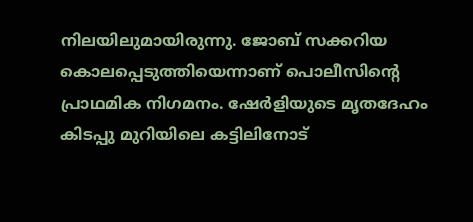നിലയിലുമായിരുന്നു. ജോബ് സക്കറിയ കൊലപ്പെടുത്തിയെന്നാണ് പൊലീസിന്റെ പ്രാഥമിക നിഗമനം. ഷേർളിയുടെ മൃതദേഹം കിടപ്പു മുറിയിലെ കട്ടിലിനോട്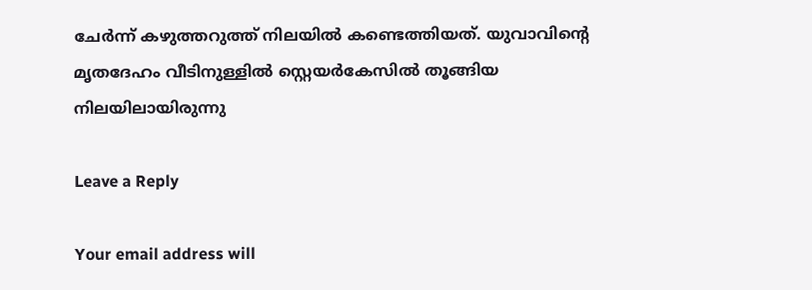ചേർന്ന് കഴുത്തറുത്ത് നിലയിൽ കണ്ടെത്തിയത്. യുവാവിന്റെ മൃതദേഹം വീടിനുള്ളിൽ സ്റ്റെയർകേസിൽ തൂങ്ങിയ നിലയിലായിരുന്നു

Leave a Reply

Your email address will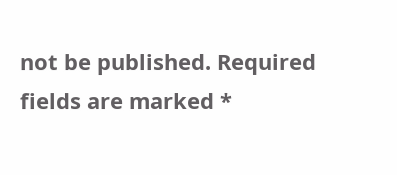not be published. Required fields are marked *